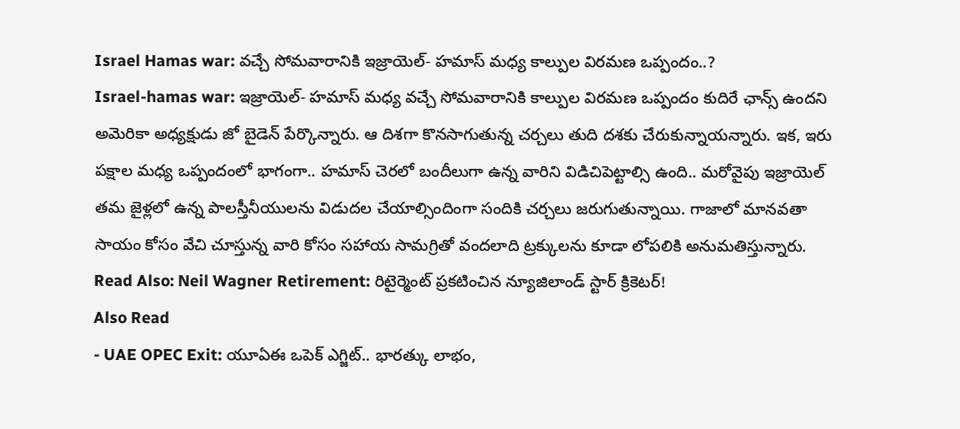Israel Hamas war: వచ్చే సోమవారానికి ఇజ్రాయెల్- హమాస్ మధ్య కాల్పుల విరమణ ఒప్పందం..?
Israel-hamas war: ఇజ్రాయెల్- హమాస్ మధ్య వచ్చే సోమవారానికి కాల్పుల విరమణ ఒప్పందం కుదిరే ఛాన్స్ ఉందని అమెరికా అధ్యక్షుడు జో బైడెన్ పేర్కొన్నారు. ఆ దిశగా కొనసాగుతున్న చర్చలు తుది దశకు చేరుకున్నాయన్నారు. ఇక, ఇరు పక్షాల మధ్య ఒప్పందంలో భాగంగా.. హమాస్ చెరలో బందీలుగా ఉన్న వారిని విడిచిపెట్టాల్సి ఉంది.. మరోవైపు ఇజ్రాయెల్ తమ జైళ్లలో ఉన్న పాలస్తీనీయులను విడుదల చేయాల్సిందింగా సందికి చర్చలు జరుగుతున్నాయి. గాజాలో మానవతా సాయం కోసం వేచి చూస్తున్న వారి కోసం సహాయ సామగ్రితో వందలాది ట్రక్కులను కూడా లోపలికి అనుమతిస్తున్నారు.
Read Also: Neil Wagner Retirement: రిటైర్మెంట్ ప్రకటించిన న్యూజిలాండ్ స్టార్ క్రికెటర్!
Also Read
- UAE OPEC Exit: యూఏఈ ఒపెక్ ఎగ్జిట్.. భారత్కు లాభం,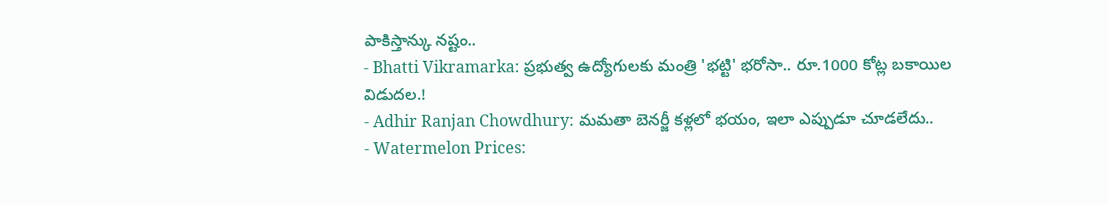పాకిస్తాన్కు నష్టం..
- Bhatti Vikramarka: ప్రభుత్వ ఉద్యోగులకు మంత్రి 'భట్టి' భరోసా.. రూ.1000 కోట్ల బకాయిల విడుదల.!
- Adhir Ranjan Chowdhury: మమతా బెనర్జీ కళ్లలో భయం, ఇలా ఎప్పుడూ చూడలేదు..
- Watermelon Prices: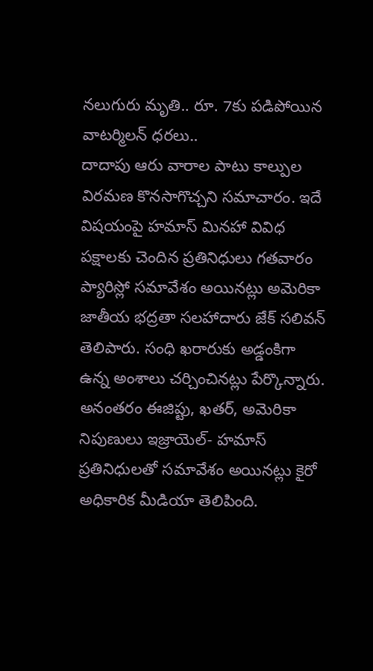నలుగురు మృతి.. రూ. 7కు పడిపోయిన వాటర్మిలన్ ధరలు..
దాదాపు ఆరు వారాల పాటు కాల్పుల విరమణ కొనసాగొచ్చని సమాచారం. ఇదే విషయంపై హమాస్ మినహా వివిధ పక్షాలకు చెందిన ప్రతినిధులు గతవారం ప్యారిస్లో సమావేశం అయినట్లు అమెరికా జాతీయ భద్రతా సలహాదారు జేక్ సలివన్ తెలిపారు. సంధి ఖరారుకు అడ్డంకిగా ఉన్న అంశాలు చర్చించినట్లు పేర్కొన్నారు. అనంతరం ఈజిప్టు, ఖతర్, అమెరికా నిపుణులు ఇజ్రాయెల్- హమాస్ ప్రతినిధులతో సమావేశం అయినట్లు కైరో అధికారిక మీడియా తెలిపింది.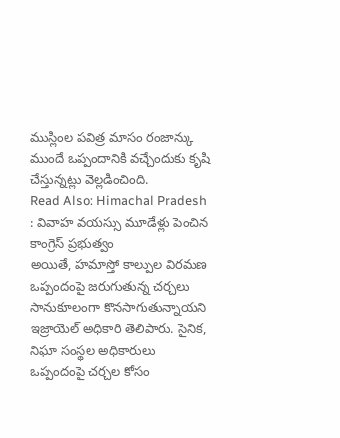ముస్లింల పవిత్ర మాసం రంజాన్కు ముందే ఒప్పందానికి వచ్చేందుకు కృషి చేస్తున్నట్లు వెల్లడించింది.
Read Also: Himachal Pradesh : వివాహ వయస్సు మూడేళ్లు పెంచిన కాంగ్రెస్ ప్రభుత్వం
అయితే, హమాస్తో కాల్పుల విరమణ ఒప్పందంపై జరుగుతున్న చర్చలు సానుకూలంగా కొనసాగుతున్నాయని ఇజ్రాయెల్ అధికారి తెలిపారు. సైనిక, నిఘా సంస్థల అధికారులు ఒప్పందంపై చర్చల కోసం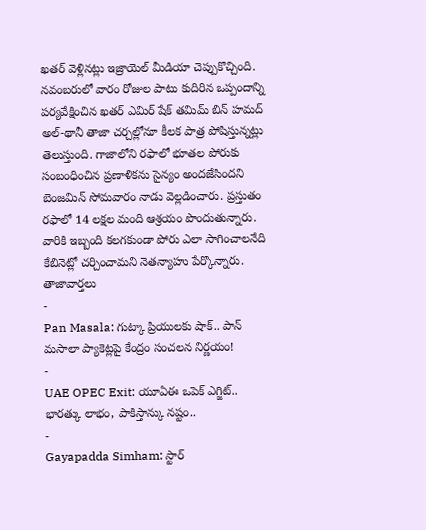ఖతర్ వెళ్లినట్లు ఇజ్రాయెల్ మీడియా చెప్పుకొచ్చింది. నవంబరులో వారం రోజుల పాటు కుదిరిన ఒప్పందాన్ని పర్యవేక్షించిన ఖతర్ ఎమిర్ షేక్ తమిమ్ బిన్ హమద్ అల్-థానీ తాజా చర్చల్లోనూ కీలక పాత్ర పోషిస్తున్నట్లు తెలుస్తుంది. గాజాలోని రఫాలో భూతల పోరుకు సంబంధించిన ప్రణాళికను సైన్యం అందజేసిందని బెంజమిన్ సోమవారం నాడు వెల్లడించారు. ప్రస్తుతం రఫాలో 14 లక్షల మంది ఆశ్రయం పొందుతున్నారు. వారికి ఇబ్బంది కలగకుండా పోరు ఎలా సాగించాలనేది కేబినెట్లో చర్చించామని నెతన్యాహు పేర్కొన్నారు.
తాజావార్తలు
-
Pan Masala: గుట్కా ప్రియులకు షాక్.. పాన్ మసాలా ప్యాకెట్లపై కేంద్రం సంచలన నిర్ణయం!
-
UAE OPEC Exit: యూఏఈ ఒపెక్ ఎగ్జిట్.. భారత్కు లాభం, పాకిస్తాన్కు నష్టం..
-
Gayapadda Simham: స్టార్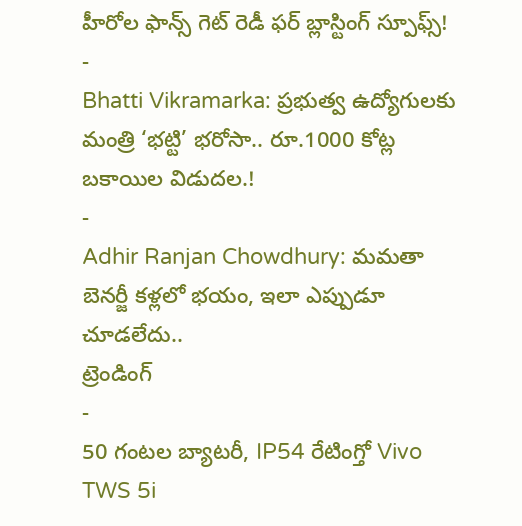హీరోల ఫాన్స్ గెట్ రెడీ ఫర్ బ్లాస్టింగ్ స్పూఫ్స్!
-
Bhatti Vikramarka: ప్రభుత్వ ఉద్యోగులకు మంత్రి ‘భట్టి’ భరోసా.. రూ.1000 కోట్ల బకాయిల విడుదల.!
-
Adhir Ranjan Chowdhury: మమతా బెనర్జీ కళ్లలో భయం, ఇలా ఎప్పుడూ చూడలేదు..
ట్రెండింగ్
-
50 గంటల బ్యాటరీ, IP54 రేటింగ్తో Vivo TWS 5i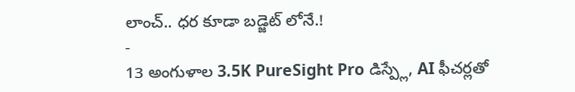లాంచ్.. ధర కూడా బడ్జెట్ లోనే.!
-
13 అంగుళాల 3.5K PureSight Pro డిస్ప్లే, AI ఫీచర్లతో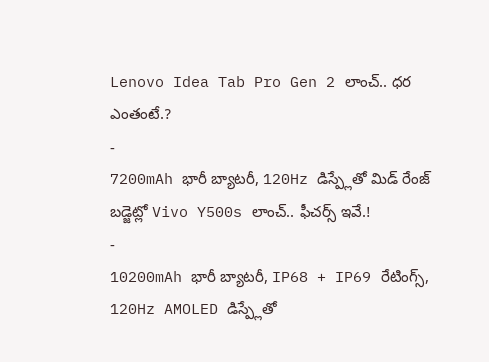Lenovo Idea Tab Pro Gen 2 లాంచ్.. ధర ఎంతంటే.?
-
7200mAh భారీ బ్యాటరీ, 120Hz డిస్ప్లేతో మిడ్ రేంజ్ బడ్జెట్లో Vivo Y500s లాంచ్.. ఫీచర్స్ ఇవే.!
-
10200mAh భారీ బ్యాటరీ, IP68 + IP69 రేటింగ్స్, 120Hz AMOLED డిస్ప్లేతో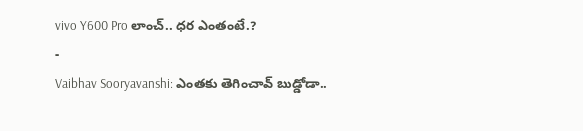vivo Y600 Pro లాంచ్.. ధర ఎంతంటే.?
-
Vaibhav Sooryavanshi: ఎంతకు తెగించావ్ బుడ్డోడా..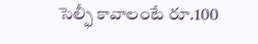సెల్ఫీ కావాలంటే రూ.100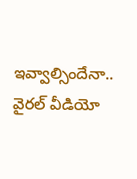ఇవ్వాల్సిందేనా.. వైరల్ వీడియో